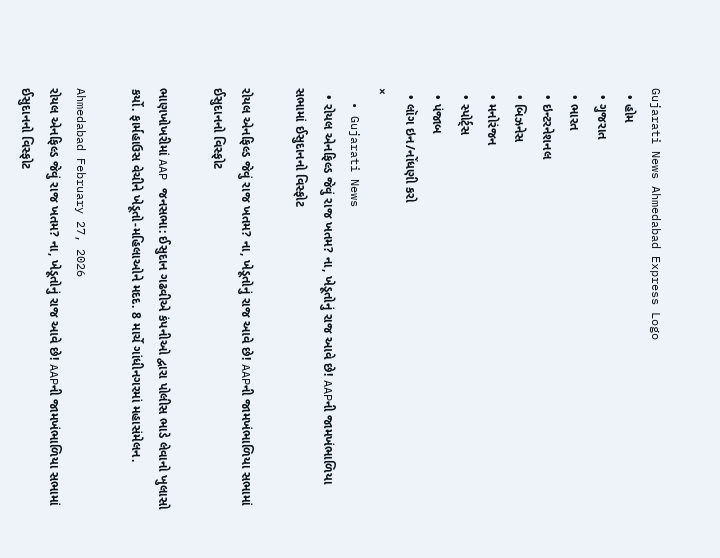Gujarati News Ahmedabad Express Logo
  • હોમ
  • ગુજરાત
  • ભારત
  • ઇન્ટરનેશનલ
  • બિઝનેસ
  • મનોરંજન
  • સ્પોર્ટ્સ
  • પંજાબ
  • લૉગ ઇન/નોંધણી કરો
×
  • Gujarati News
  • રોયલ એનફિલ્ડ જેવું રાજ ખતમ? ના, ખેડૂતોનું રાજ આવે છે! AAPની જામખંભાળિયા સભામાં ઈસુદાનનો વિસ્ફોટ

રોયલ એનફિલ્ડ જેવું રાજ ખતમ? ના, ખેડૂતોનું રાજ આવે છે! AAPની જામખંભાળિયા સભામાં ઈસુદાનનો વિસ્ફોટ

ભાણખોખરીમાં AAP જનસભા: ઈસુદાન ગઢવીએ કંપનીઓ દ્વારા પોલીસ ભાડે લેવાનો ખુલાસો કર્યો. ફાર્મહાઉસ વેચીને ખેડૂતો-મહિલાઓને મદદ. 8 માર્ચે ગાંધીનગરમાં મહાસંમેલન.

Ahmedabad February 27, 2026
રોયલ એનફિલ્ડ જેવું રાજ ખતમ? ના, ખેડૂતોનું રાજ આવે છે! AAPની જામખંભાળિયા સભામાં ઈસુદાનનો વિસ્ફોટ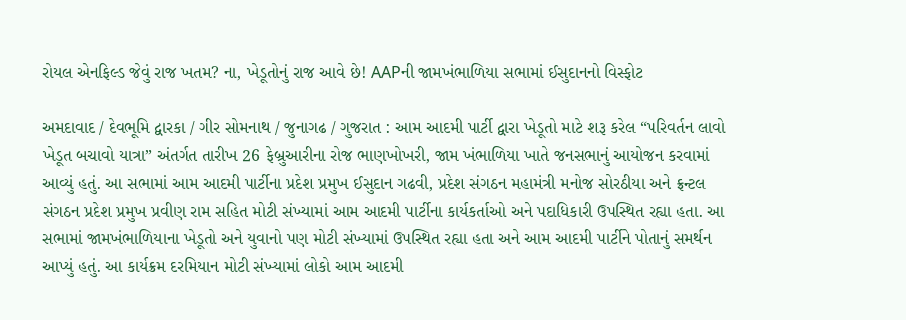રોયલ એનફિલ્ડ જેવું રાજ ખતમ? ના, ખેડૂતોનું રાજ આવે છે! AAPની જામખંભાળિયા સભામાં ઈસુદાનનો વિસ્ફોટ

અમદાવાદ / દેવભૂમિ દ્વારકા / ગીર સોમનાથ / જુનાગઢ / ગુજરાત : આમ આદમી પાર્ટી દ્વારા ખેડૂતો માટે શરૂ કરેલ “પરિવર્તન લાવો ખેડૂત બચાવો યાત્રા” અંતર્ગત તારીખ 26 ફેબ્રુઆરીના રોજ ભાણખોખરી, જામ ખંભાળિયા ખાતે જનસભાનું આયોજન કરવામાં આવ્યું હતું. આ સભામાં આમ આદમી પાર્ટીના પ્રદેશ પ્રમુખ ઈસુદાન ગઢવી, પ્રદેશ સંગઠન મહામંત્રી મનોજ સોરઠીયા અને ફ્રન્ટલ સંગઠન પ્રદેશ પ્રમુખ પ્રવીણ રામ સહિત મોટી સંખ્યામાં આમ આદમી પાર્ટીના કાર્યકર્તાઓ અને પદાધિકારી ઉપસ્થિત રહ્યા હતા. આ સભામાં જામખંભાળિયાના ખેડૂતો અને યુવાનો પણ મોટી સંખ્યામાં ઉપસ્થિત રહ્યા હતા અને આમ આદમી પાર્ટીને પોતાનું સમર્થન આપ્યું હતું. આ કાર્યક્રમ દરમિયાન મોટી સંખ્યામાં લોકો આમ આદમી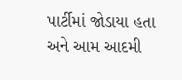પાર્ટીમાં જોડાયા હતા અને આમ આદમી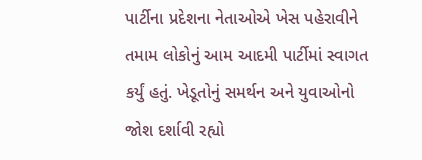પાર્ટીના પ્રદેશના નેતાઓએ ખેસ પહેરાવીને તમામ લોકોનું આમ આદમી પાર્ટીમાં સ્વાગત કર્યું હતું. ખેડૂતોનું સમર્થન અને યુવાઓનો જોશ દર્શાવી રહ્યો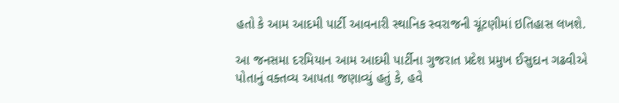હતો કે આમ આદમી પાર્ટી આવનારી સ્થાનિક સ્વરાજની ચૂંટણીમાં ઇતિહાસ લખશે.

આ જનસમા દરમિયાન આમ આદમી પાર્ટીના ગુજરાત પ્રદેશ પ્રમુખ ઈસુદાન ગઢવીએ પોતાનું વક્તવ્ય આપતા જણાવ્યું હતું કે, હવે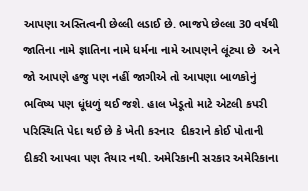આપણા અસ્તિત્વની છેલ્લી લડાઈ છે. ભાજપે છેલ્લા 30 વર્ષથી જાતિના નામે જ્ઞાતિના નામે ધર્મના નામે આપણને લૂંટ્યા છે  અને જો આપણે હજુ પણ નહીં જાગીએ તો આપણા બાળકોનું ભવિષ્ય પણ ધૂંધળું થઈ જશે. હાલ ખેડૂતો માટે એટલી કપરી પરિસ્થિતિ પેદા થઈ છે કે ખેતી કરનાર  દીકરાને કોઈ પોતાની દીકરી આપવા પણ તૈયાર નથી. અમેરિકાની સરકાર અમેરિકાના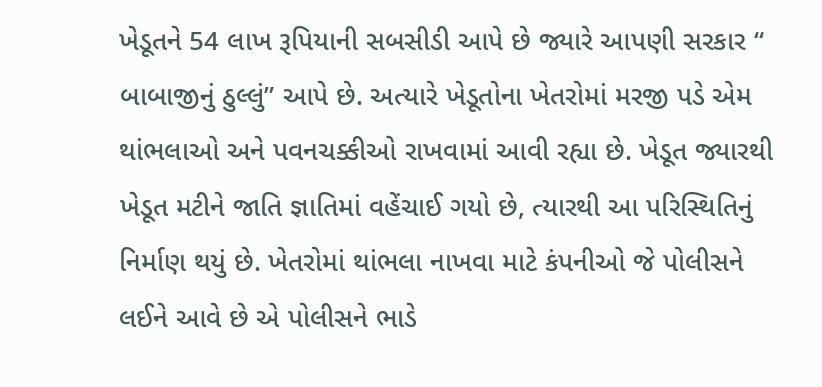ખેડૂતને 54 લાખ રૂપિયાની સબસીડી આપે છે જ્યારે આપણી સરકાર “ બાબાજીનું ઠુલ્લું” આપે છે. અત્યારે ખેડૂતોના ખેતરોમાં મરજી પડે એમ થાંભલાઓ અને પવનચક્કીઓ રાખવામાં આવી રહ્યા છે. ખેડૂત જ્યારથી ખેડૂત મટીને જાતિ જ્ઞાતિમાં વહેંચાઈ ગયો છે, ત્યારથી આ પરિસ્થિતિનું નિર્માણ થયું છે. ખેતરોમાં થાંભલા નાખવા માટે કંપનીઓ જે પોલીસને લઈને આવે છે એ પોલીસને ભાડે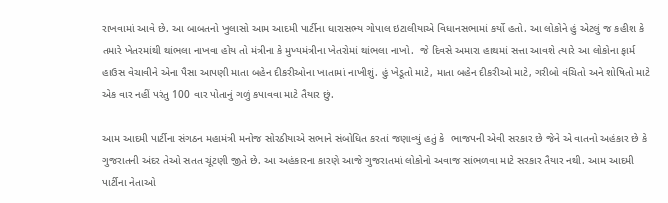રાખવામાં આવે છે. આ બાબતનો ખુલાસો આમ આદમી પાર્ટીના ધારાસભ્ય ગોપાલ ઇટાલીયાએ વિધાનસભામાં કર્યો હતો. આ લોકોને હું એટલું જ કહીશ કે તમારે ખેતરમાંથી થાંભલા નાખવા હોય તો મંત્રીના કે મુખ્યમંત્રીના ખેતરોમાં થાંભલા નાખો.  જે દિવસે અમારા હાથમાં સત્તા આવશે ત્યારે આ લોકોના ફાર્મ હાઉસ વેચાવીને એના પૈસા આપણી માતા બહેન દીકરીઓના ખાતામાં નાખીશું. હું ખેડૂતો માટે, માતા બહેન દીકરીઓ માટે, ગરીબો વંચિતો અને શોષિતો માટે એક વાર નહીં પરંતુ 100 વાર પોતાનું ગળું કપાવવા માટે તૈયાર છું.

આમ આદમી પાર્ટીના સંગઠન મહામંત્રી મનોજ સોરઠીયાએ સભાને સંબોધિત કરતાં જણાવ્યું હતું કે  ભાજપની એવી સરકાર છે જેને એ વાતનો અહંકાર છે કે ગુજરાતની અંદર તેઓ સતત ચૂંટણી જીતે છે. આ અહંકારના કારણે આજે ગુજરાતમાં લોકોનો અવાજ સાંભળવા માટે સરકાર તૈયાર નથી. આમ આદમી પાર્ટીના નેતાઓ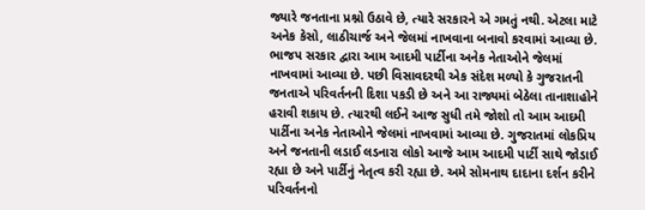જ્યારે જનતાના પ્રશ્નો ઉઠાવે છે, ત્યારે સરકારને એ ગમતું નથી. એટલા માટે અનેક કેસો, લાઠીચાર્જ અને જેલમાં નાખવાના બનાવો કરવામાં આવ્યા છે. ભાજપ સરકાર દ્વારા આમ આદમી પાર્ટીના અનેક નેતાઓને જેલમાં નાખવામાં આવ્યા છે. પછી વિસાવદરથી એક સંદેશ મળ્યો કે ગુજરાતની જનતાએ પરિવર્તનની દિશા પકડી છે અને આ રાજ્યમાં બેઠેલા તાનાશાહોને હરાવી શકાય છે. ત્યારથી લઈને આજ સુધી તમે જોશો તો આમ આદમી પાર્ટીના અનેક નેતાઓને જેલમાં નાખવામાં આવ્યા છે. ગુજરાતમાં લોકપ્રિય અને જનતાની લડાઈ લડનારા લોકો આજે આમ આદમી પાર્ટી સાથે જોડાઈ રહ્યા છે અને પાર્ટીનું નેતૃત્વ કરી રહ્યા છે. અમે સોમનાથ દાદાના દર્શન કરીને પરિવર્તનનો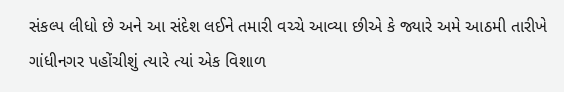સંકલ્પ લીધો છે અને આ સંદેશ લઈને તમારી વચ્ચે આવ્યા છીએ કે જ્યારે અમે આઠમી તારીખે ગાંધીનગર પહોંચીશું ત્યારે ત્યાં એક વિશાળ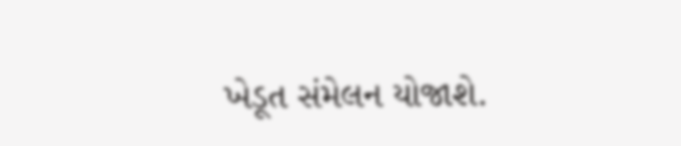ખેડૂત સંમેલન યોજાશે.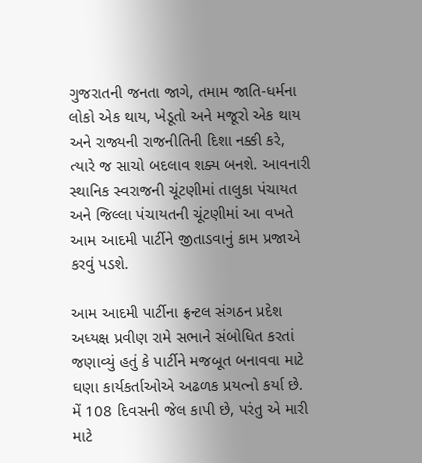ગુજરાતની જનતા જાગે, તમામ જાતિ-ધર્મના લોકો એક થાય, ખેડૂતો અને મજૂરો એક થાય અને રાજ્યની રાજનીતિની દિશા નક્કી કરે, ત્યારે જ સાચો બદલાવ શક્ય બનશે. આવનારી સ્થાનિક સ્વરાજની ચૂંટણીમાં તાલુકા પંચાયત અને જિલ્લા પંચાયતની ચૂંટણીમાં આ વખતે આમ આદમી પાર્ટીને જીતાડવાનું કામ પ્રજાએ કરવું પડશે.

આમ આદમી પાર્ટીના ફ્રન્ટલ સંગઠન પ્રદેશ અધ્યક્ષ પ્રવીણ રામે સભાને સંબોધિત કરતાં જણાવ્યું હતું કે પાર્ટીને મજબૂત બનાવવા માટે ઘણા કાર્યકર્તાઓએ અઢળક પ્રયત્નો કર્યા છે. મેં 108 દિવસની જેલ કાપી છે, પરંતુ એ મારી માટે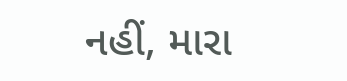નહીં, મારા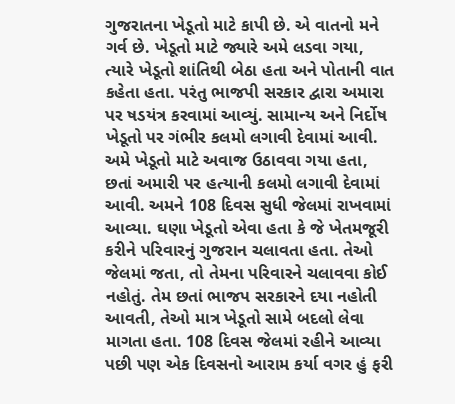ગુજરાતના ખેડૂતો માટે કાપી છે. એ વાતનો મને ગર્વ છે. ખેડૂતો માટે જ્યારે અમે લડવા ગયા, ત્યારે ખેડૂતો શાંતિથી બેઠા હતા અને પોતાની વાત કહેતા હતા. પરંતુ ભાજપી સરકાર દ્વારા અમારા પર ષડયંત્ર કરવામાં આવ્યું. સામાન્ય અને નિર્દોષ ખેડૂતો પર ગંભીર કલમો લગાવી દેવામાં આવી. અમે ખેડૂતો માટે અવાજ ઉઠાવવા ગયા હતા, છતાં અમારી પર હત્યાની કલમો લગાવી દેવામાં આવી. અમને 108 દિવસ સુધી જેલમાં રાખવામાં આવ્યા. ઘણા ખેડૂતો એવા હતા કે જે ખેતમજૂરી કરીને પરિવારનું ગુજરાન ચલાવતા હતા. તેઓ જેલમાં જતા, તો તેમના પરિવારને ચલાવવા કોઈ નહોતું. તેમ છતાં ભાજપ સરકારને દયા નહોતી આવતી, તેઓ માત્ર ખેડૂતો સામે બદલો લેવા માગતા હતા. 108 દિવસ જેલમાં રહીને આવ્યા પછી પણ એક દિવસનો આરામ કર્યા વગર હું ફરી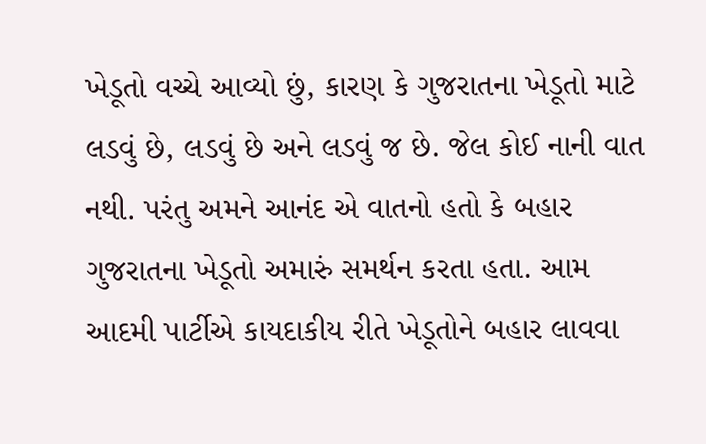ખેડૂતો વચ્ચે આવ્યો છું, કારણ કે ગુજરાતના ખેડૂતો માટે લડવું છે, લડવું છે અને લડવું જ છે. જેલ કોઈ નાની વાત નથી. પરંતુ અમને આનંદ એ વાતનો હતો કે બહાર ગુજરાતના ખેડૂતો અમારું સમર્થન કરતા હતા. આમ આદમી પાર્ટીએ કાયદાકીય રીતે ખેડૂતોને બહાર લાવવા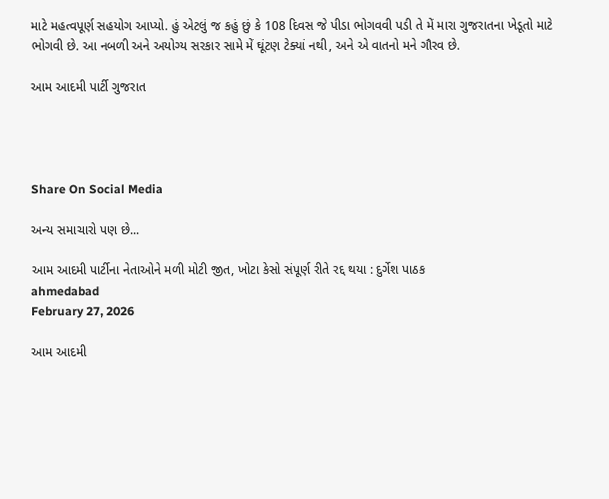માટે મહત્વપૂર્ણ સહયોગ આપ્યો. હું એટલું જ કહું છું કે 108 દિવસ જે પીડા ભોગવવી પડી તે મેં મારા ગુજરાતના ખેડૂતો માટે ભોગવી છે. આ નબળી અને અયોગ્ય સરકાર સામે મેં ઘૂંટણ ટેક્યાં નથી, અને એ વાતનો મને ગૌરવ છે.

આમ આદમી પાર્ટી ગુજરાત




Share On Social Media

અન્ય સમાચારો પણ છે...

આમ આદમી પાર્ટીના નેતાઓને મળી મોટી જીત, ખોટા કેસો સંપૂર્ણ રીતે રદ્દ થયા : દુર્ગેશ પાઠક
ahmedabad
February 27, 2026

આમ આદમી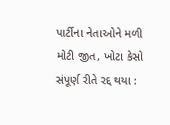પાર્ટીના નેતાઓને મળી મોટી જીત, ખોટા કેસો સંપૂર્ણ રીતે રદ્દ થયા :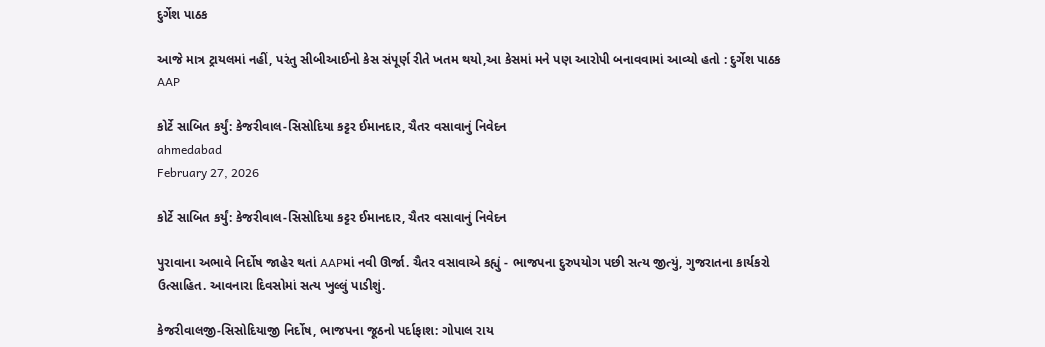દુર્ગેશ પાઠક

આજે માત્ર ટ્રાયલમાં નહીં, પરંતુ સીબીઆઈનો કેસ સંપૂર્ણ રીતે ખતમ થયો,આ કેસમાં મને પણ આરોપી બનાવવામાં આવ્યો હતો : દુર્ગેશ પાઠક AAP

કોર્ટે સાબિત કર્યું: કેજરીવાલ-સિસોદિયા કટ્ટર ઈમાનદાર, ચૈતર વસાવાનું નિવેદન
ahmedabad
February 27, 2026

કોર્ટે સાબિત કર્યું: કેજરીવાલ-સિસોદિયા કટ્ટર ઈમાનદાર, ચૈતર વસાવાનું નિવેદન

પુરાવાના અભાવે નિર્દોષ જાહેર થતાં AAPમાં નવી ઊર્જા. ચૈતર વસાવાએ કહ્યું - ભાજપના દુરુપયોગ પછી સત્ય જીત્યું, ગુજરાતના કાર્યકરો ઉત્સાહિત. આવનારા દિવસોમાં સત્ય ખુલ્લું પાડીશું.

કેજરીવાલજી-સિસોદિયાજી નિર્દોષ, ભાજપના જૂઠનો પર્દાફાશ: ગોપાલ રાય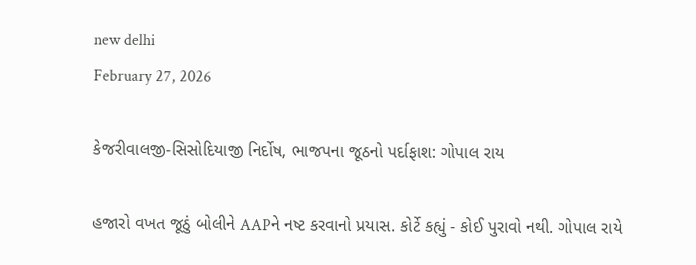new delhi
February 27, 2026

કેજરીવાલજી-સિસોદિયાજી નિર્દોષ, ભાજપના જૂઠનો પર્દાફાશ: ગોપાલ રાય

હજારો વખત જૂઠું બોલીને AAPને નષ્ટ કરવાનો પ્રયાસ. કોર્ટે કહ્યું - કોઈ પુરાવો નથી. ગોપાલ રાયે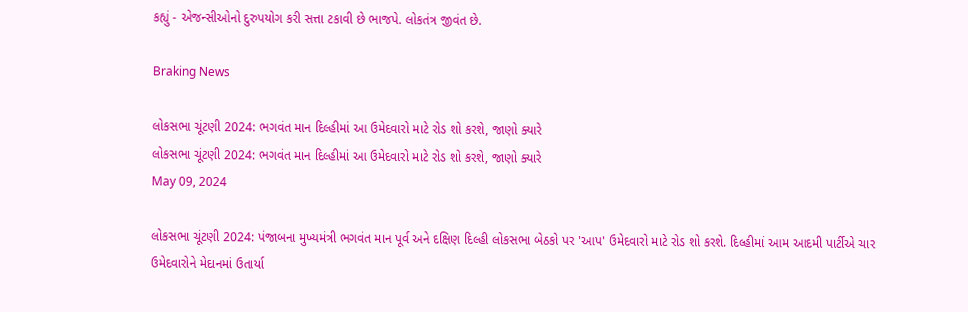કહ્યું - એજન્સીઓનો દુરુપયોગ કરી સત્તા ટકાવી છે ભાજપે. લોકતંત્ર જીવંત છે.

Braking News

લોકસભા ચૂંટણી 2024: ભગવંત માન દિલ્હીમાં આ ઉમેદવારો માટે રોડ શો કરશે, જાણો ક્યારે
લોકસભા ચૂંટણી 2024: ભગવંત માન દિલ્હીમાં આ ઉમેદવારો માટે રોડ શો કરશે, જાણો ક્યારે
May 09, 2024

લોકસભા ચૂંટણી 2024: પંજાબના મુખ્યમંત્રી ભગવંત માન પૂર્વ અને દક્ષિણ દિલ્હી લોકસભા બેઠકો પર 'આપ' ઉમેદવારો માટે રોડ શો કરશે. દિલ્હીમાં આમ આદમી પાર્ટીએ ચાર ઉમેદવારોને મેદાનમાં ઉતાર્યા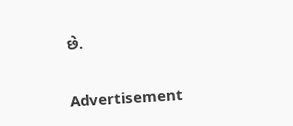છે.

Advertisement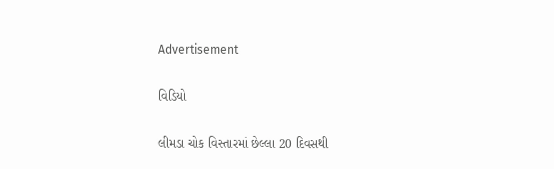Advertisement

વિડિયો

લીમડા ચોક વિસ્તારમાં છેલ્લા 20 દિવસથી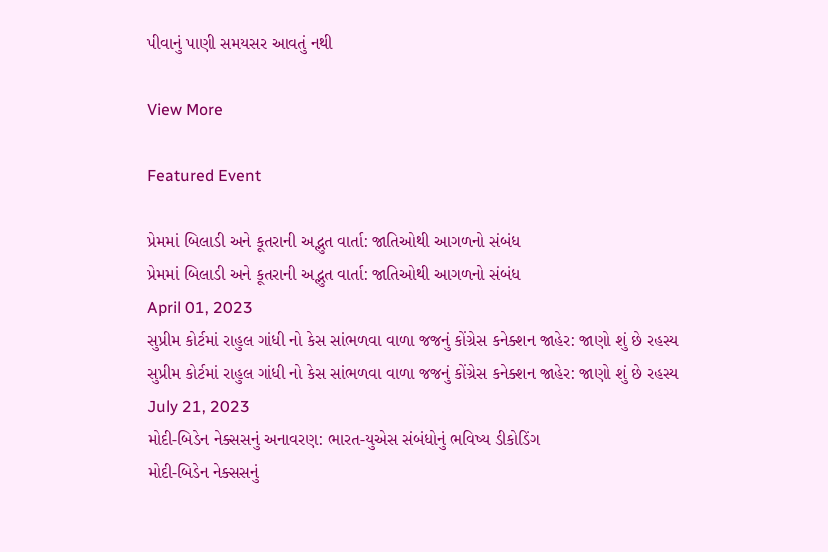પીવાનું પાણી સમયસર આવતું નથી

View More

Featured Event

પ્રેમમાં બિલાડી અને કૂતરાની અદ્ભુત વાર્તા: જાતિઓથી આગળનો સંબંધ
પ્રેમમાં બિલાડી અને કૂતરાની અદ્ભુત વાર્તા: જાતિઓથી આગળનો સંબંધ
April 01, 2023
સુપ્રીમ કોર્ટમાં રાહુલ ગાંધી નો કેસ સાંભળવા વાળા જજનું કોંગ્રેસ કનેક્શન જાહેર: જાણો શું છે રહસ્ય
સુપ્રીમ કોર્ટમાં રાહુલ ગાંધી નો કેસ સાંભળવા વાળા જજનું કોંગ્રેસ કનેક્શન જાહેર: જાણો શું છે રહસ્ય
July 21, 2023
મોદી-બિડેન નેક્સસનું અનાવરણ: ભારત-યુએસ સંબંધોનું ભવિષ્ય ડીકોડિંગ
મોદી-બિડેન નેક્સસનું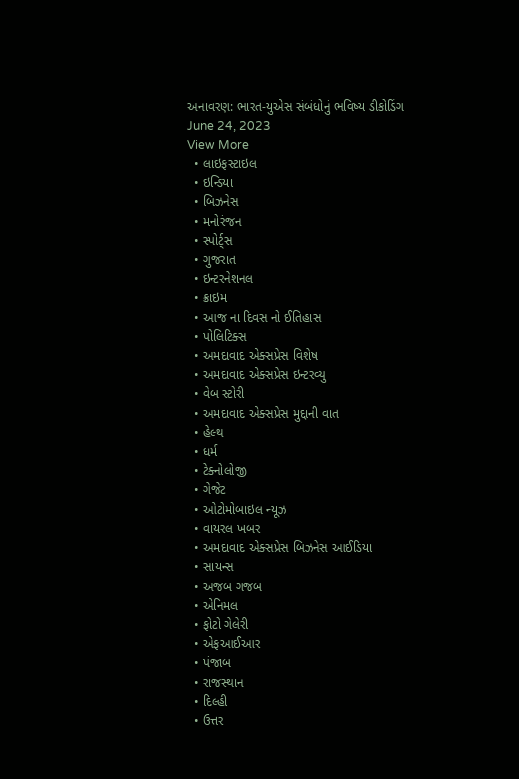અનાવરણ: ભારત-યુએસ સંબંધોનું ભવિષ્ય ડીકોડિંગ
June 24, 2023
View More
  • લાઇફસ્ટાઇલ
  • ઇન્ડિયા
  • બિઝનેસ
  • મનોરંજન
  • સ્પોર્ટ્સ
  • ગુજરાત
  • ઇન્ટરનેશનલ
  • ક્રાઇમ
  • આજ ના દિવસ નો ઈતિહાસ
  • પોલિટિક્સ
  • અમદાવાદ એક્સપ્રેસ વિશેષ
  • અમદાવાદ એક્સપ્રેસ ઇન્ટરવ્યુ
  • વેબ સ્ટોરી
  • અમદાવાદ એક્સપ્રેસ મુદ્દાની વાત
  • હેલ્થ
  • ધર્મ
  • ટેક્નોલોજી
  • ગેજેટ
  • ઓટોમોબાઇલ ન્યૂઝ
  • વાયરલ ખબર
  • અમદાવાદ એક્સપ્રેસ બિઝનેસ આઈડિયા
  • સાયન્સ
  • અજબ ગજબ
  • એનિમલ
  • ફોટો ગેલેરી
  • એફઆઈઆર
  • પંજાબ
  • રાજસ્થાન
  • દિલ્હી
  • ઉત્તર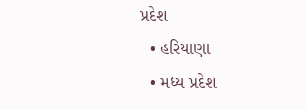પ્રદેશ
  • હરિયાણા
  • મધ્ય પ્રદેશ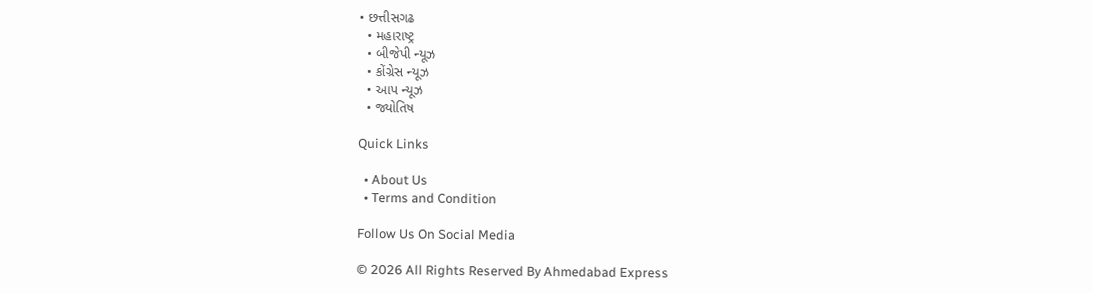• છત્તીસગઢ
  • મહારાષ્ટ્ર
  • બીજેપી ન્યૂઝ
  • કોંગ્રેસ ન્યૂઝ
  • આપ ન્યૂઝ
  • જ્યોતિષ

Quick Links

  • About Us
  • Terms and Condition

Follow Us On Social Media

© 2026 All Rights Reserved By Ahmedabad Express